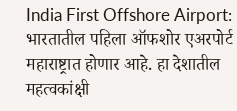India First Offshore Airport: भारतातील पहिला ऑफशोर एअरपोर्ट महाराष्ट्रात होणार आहे. हा देशातील महत्वकांक्षी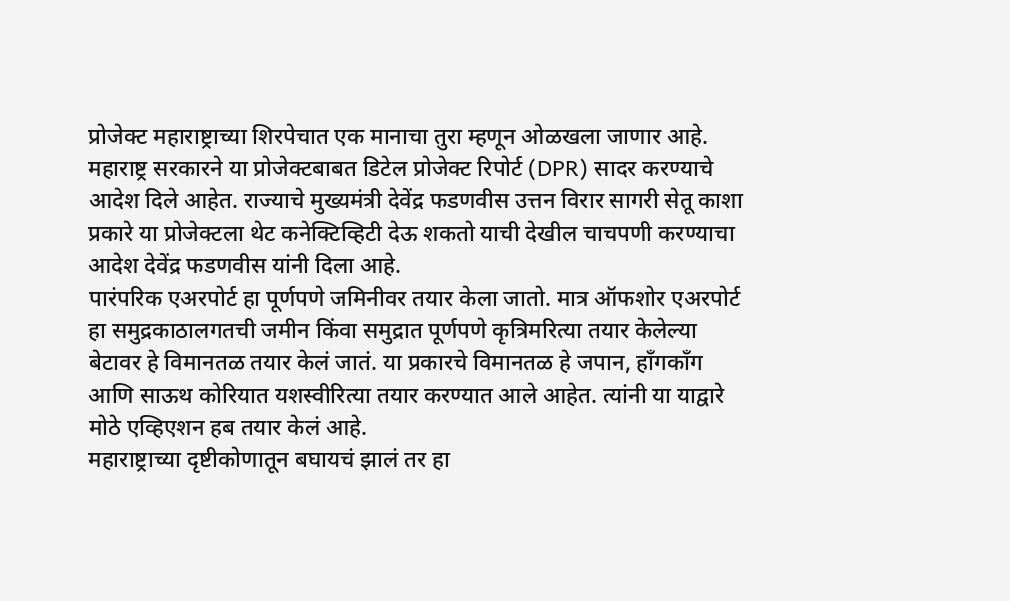प्रोजेक्ट महाराष्ट्राच्या शिरपेचात एक मानाचा तुरा म्हणून ओळखला जाणार आहे. महाराष्ट्र सरकारने या प्रोजेक्टबाबत डिटेल प्रोजेक्ट रिपोर्ट (DPR) सादर करण्याचे आदेश दिले आहेत. राज्याचे मुख्यमंत्री देवेंद्र फडणवीस उत्तन विरार सागरी सेतू काशा प्रकारे या प्रोजेक्टला थेट कनेक्टिव्हिटी देऊ शकतो याची देखील चाचपणी करण्याचा आदेश देवेंद्र फडणवीस यांनी दिला आहे.
पारंपरिक एअरपोर्ट हा पूर्णपणे जमिनीवर तयार केला जातो. मात्र ऑफशोर एअरपोर्ट हा समुद्रकाठालगतची जमीन किंवा समुद्रात पूर्णपणे कृत्रिमरित्या तयार केलेल्या बेटावर हे विमानतळ तयार केलं जातं. या प्रकारचे विमानतळ हे जपान, हाँगकाँग आणि साऊथ कोरियात यशस्वीरित्या तयार करण्यात आले आहेत. त्यांनी या याद्वारे मोठे एव्हिएशन हब तयार केलं आहे.
महाराष्ट्राच्या दृष्टीकोणातून बघायचं झालं तर हा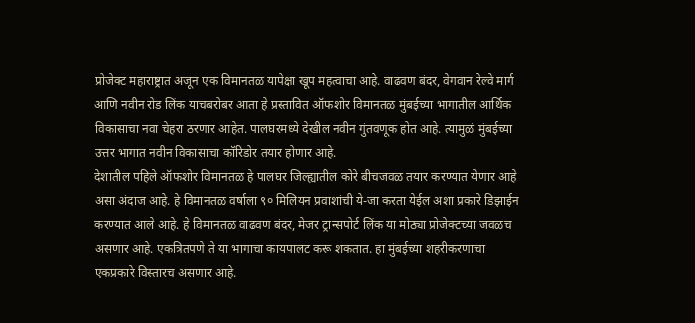प्रोजेक्ट महाराष्ट्रात अजून एक विमानतळ यापेक्षा खूप महत्वाचा आहे. वाढवण बंदर, वेगवान रेल्वे मार्ग आणि नवीन रोड लिंक याचबरोबर आता हे प्रस्तावित ऑफशोर विमानतळ मुंबईच्या भागातील आर्थिक विकासाचा नवा चेहरा ठरणार आहेत. पालघरमध्ये देखील नवीन गुंतवणूक होत आहे. त्यामुळं मुंबईच्या उत्तर भागात नवीन विकासाचा कॉरिडोर तयार होणार आहे.
देशातील पहिले ऑफशोर विमानतळ हे पालघर जिल्ह्यातील कोरे बीचजवळ तयार करण्यात येणार आहे असा अंदाज आहे. हे विमानतळ वर्षाला ९० मिलियन प्रवाशांची ये-जा करता येईल अशा प्रकारे डिझाईन करण्यात आले आहे. हे विमानतळ वाढवण बंदर, मेजर ट्रान्सपोर्ट लिंक या मोठ्या प्रोजेक्टच्या जवळच असणार आहे. एकत्रितपणे ते या भागाचा कायपालट करू शकतात. हा मुंबईच्या शहरीकरणाचा एकप्रकारे विस्तारच असणार आहे.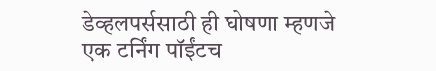डेव्हलपर्ससाठी ही घोषणा म्हणजे एक टर्निंग पॉईंटच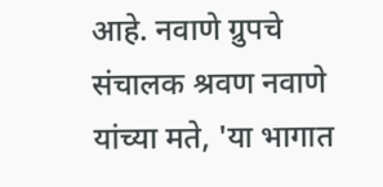आहे. नवाणे ग्रुपचे संचालक श्रवण नवाणे यांच्या मते, 'या भागात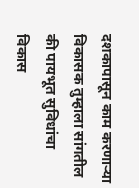दशकापासून काम करणाऱ्या विकासक तुम्हाला सांगतील की पायभूत सुविधांचा विकास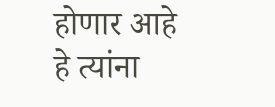होणार आहे हे त्यांना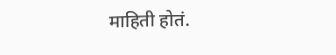माहिती होतं.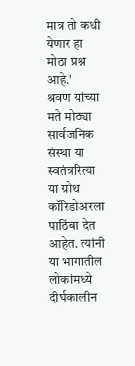मात्र तो कधी येणार हा मोठा प्रश्न आहे.'
श्रवण यांच्या मते मोठ्या सार्वजनिक संस्था या स्वतंत्ररित्या या ग्रोथ कॉरिडोअरला पाठिंबा देत आहेत. त्यांनी या भागातील लोकांमध्ये दीर्घकालीन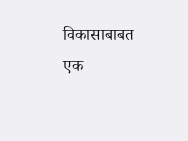विकासाबाबत एक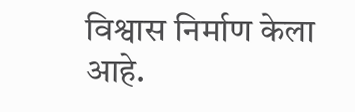विश्वास निर्माण केला आहे.